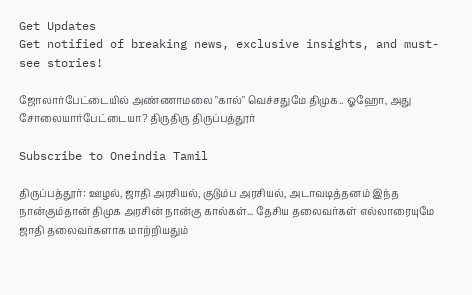Get Updates
Get notified of breaking news, exclusive insights, and must-see stories!

ஜோலார்பேட்டையில் அண்ணாமலை "கால்" வெச்சதுமே திமுக.. ஓஹோ, அது சோலையார்பேட்டையா? திருதிரு திருப்பத்தூர்

Subscribe to Oneindia Tamil

திருப்பத்தூர்: ஊழல், ஜாதி அரசியல், குடும்ப அரசியல், அடாவடித்தனம் இந்த நான்கும்தான் திமுக அரசின் நான்கு கால்கள்... தேசிய தலைவர்கள் எல்லாரையுமே ஜாதி தலைவர்களாக மாற்றியதும்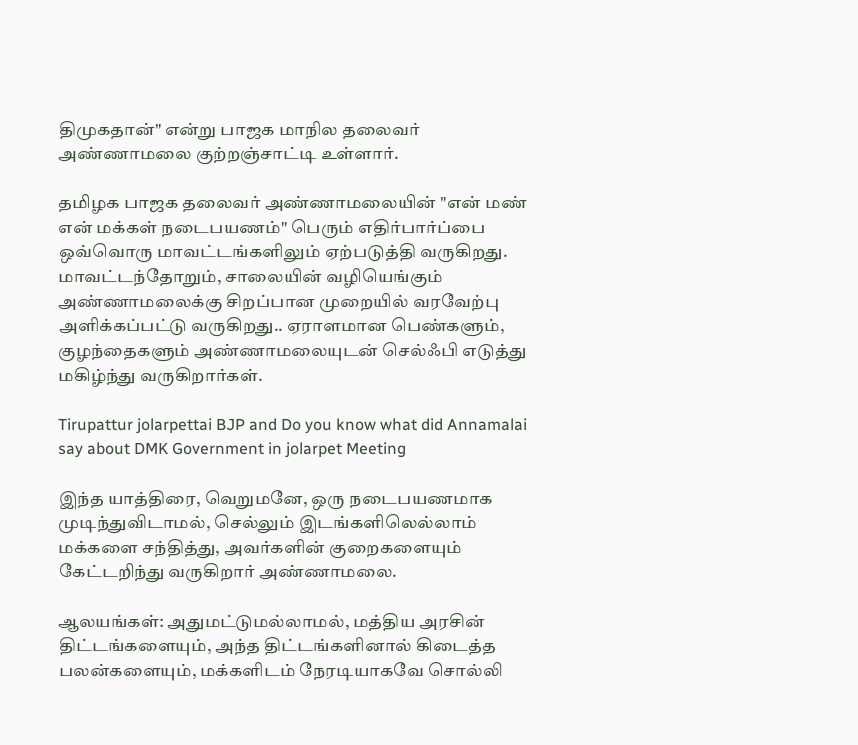திமுகதான்" என்று பாஜக மாநில தலைவர் அண்ணாமலை குற்றஞ்சாட்டி உள்ளார்.

தமிழக பாஜக தலைவர் அண்ணாமலையின் "என் மண் என் மக்கள் நடைபயணம்" பெரும் எதிர்பார்ப்பை ஒவ்வொரு மாவட்டங்களிலும் ஏற்படுத்தி வருகிறது. மாவட்டந்தோறும், சாலையின் வழியெங்கும் அண்ணாமலைக்கு சிறப்பான முறையில் வரவேற்பு அளிக்கப்பட்டு வருகிறது.. ஏராளமான பெண்களும், குழந்தைகளும் அண்ணாமலையுடன் செல்ஃபி எடுத்து மகிழ்ந்து வருகிறார்கள்.

Tirupattur jolarpettai BJP and Do you know what did Annamalai say about DMK Government in jolarpet Meeting

இந்த யாத்திரை, வெறுமனே, ஒரு நடைபயணமாக முடிந்துவிடாமல், செல்லும் இடங்களிலெல்லாம் மக்களை சந்தித்து, அவர்களின் குறைகளையும் கேட்டறிந்து வருகிறார் அண்ணாமலை.

ஆலயங்கள்: அதுமட்டுமல்லாமல், மத்திய அரசின் திட்டங்களையும், அந்த திட்டங்களினால் கிடைத்த பலன்களையும், மக்களிடம் நேரடியாகவே சொல்லி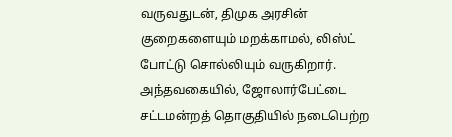வருவதுடன், திமுக அரசின் குறைகளையும் மறக்காமல், லிஸ்ட் போட்டு சொல்லியும் வருகிறார். அந்தவகையில், ஜோலார்பேட்டை சட்டமன்றத் தொகுதியில் நடைபெற்ற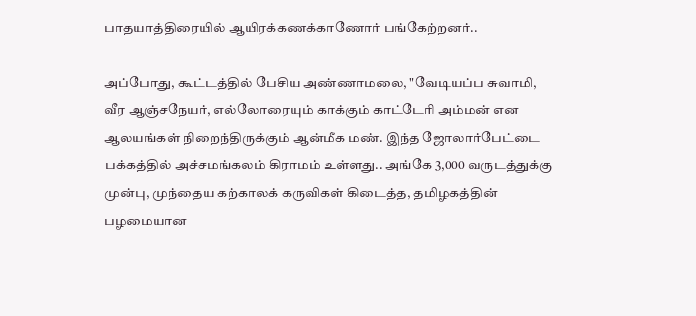பாதயாத்திரையில் ஆயிரக்கணக்காணோர் பங்கேற்றனர்..

அப்போது, கூட்டத்தில் பேசிய அண்ணாமலை, "வேடியப்ப சுவாமி, வீர ஆஞ்சநேயர், எல்லோரையும் காக்கும் காட்டேரி அம்மன் என ஆலயங்கள் நிறைந்திருக்கும் ஆன்மீக மண். இந்த ஜோலார்பேட்டை பக்கத்தில் அச்சமங்கலம் கிராமம் உள்ளது.. அங்கே 3,000 வருடத்துக்கு முன்பு, முந்தைய கற்காலக் கருவிகள் கிடைத்த, தமிழகத்தின் பழமையான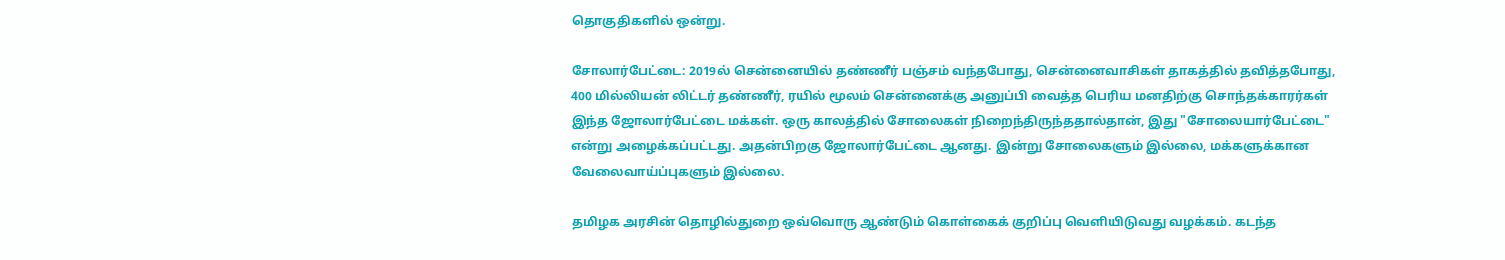தொகுதிகளில் ஒன்று.

சோலார்பேட்டை: 2019ல் சென்னையில் தண்ணீர் பஞ்சம் வந்தபோது, சென்னைவாசிகள் தாகத்தில் தவித்தபோது, 400 மில்லியன் லிட்டர் தண்ணீர், ரயில் மூலம் சென்னைக்கு அனுப்பி வைத்த பெரிய மனதிற்கு சொந்தக்காரர்கள் இந்த ஜோலார்பேட்டை மக்கள். ஒரு காலத்தில் சோலைகள் நிறைந்திருந்ததால்தான், இது "சோலையார்பேட்டை" என்று அழைக்கப்பட்டது. அதன்பிறகு ஜோலார்பேட்டை ஆனது. இன்று சோலைகளும் இல்லை, மக்களுக்கான வேலைவாய்ப்புகளும் இல்லை.

தமிழக அரசின் தொழில்துறை ஒவ்வொரு ஆண்டும் கொள்கைக் குறிப்பு வெளியிடுவது வழக்கம். கடந்த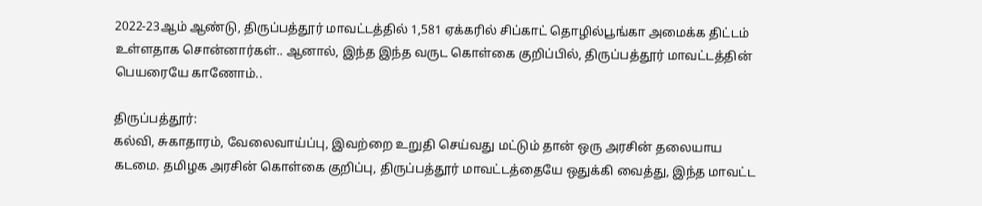2022-23ஆம் ஆண்டு, திருப்பத்தூர் மாவட்டத்தில் 1,581 ஏக்கரில் சிப்காட் தொழில்பூங்கா அமைக்க திட்டம் உள்ளதாக சொன்னார்கள்.. ஆனால், இந்த இந்த வருட கொள்கை குறிப்பில், திருப்பத்தூர் மாவட்டத்தின் பெயரையே காணோம்..

திருப்பத்தூர்:
கல்வி, சுகாதாரம், வேலைவாய்ப்பு, இவற்றை உறுதி செய்வது மட்டும் தான் ஒரு அரசின் தலையாய கடமை. தமிழக அரசின் கொள்கை குறிப்பு, திருப்பத்தூர் மாவட்டத்தையே ஒதுக்கி வைத்து, இந்த மாவட்ட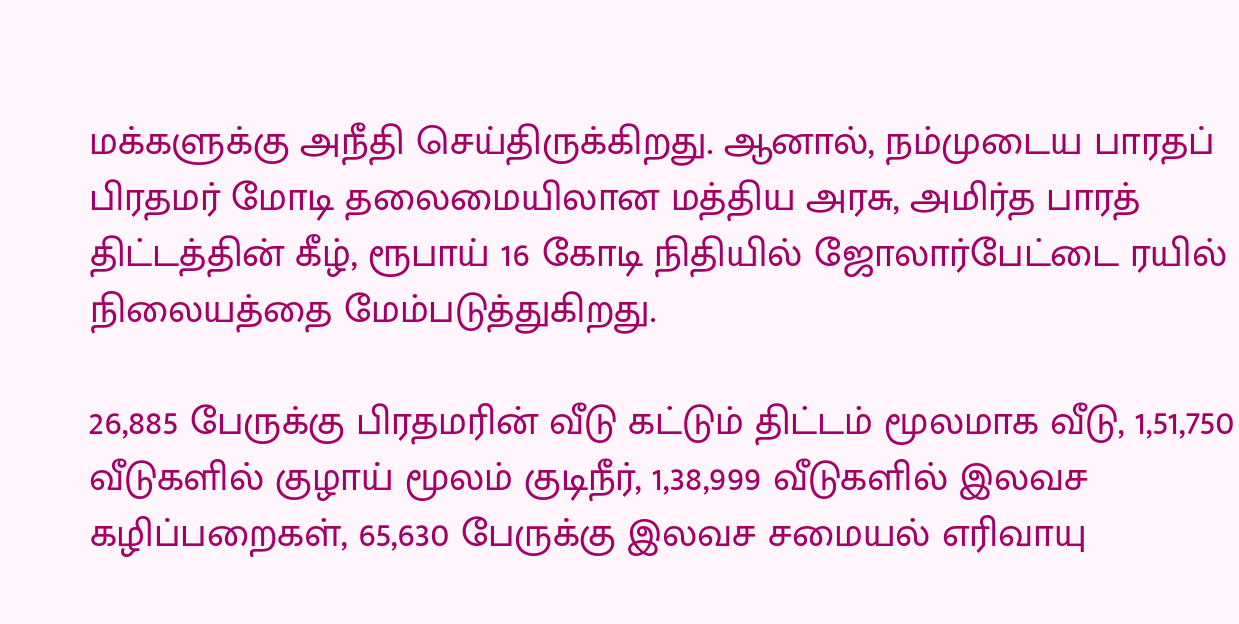மக்களுக்கு அநீதி செய்திருக்கிறது. ஆனால், நம்முடைய பாரதப் பிரதமர் மோடி தலைமையிலான மத்திய அரசு, அமிர்த பாரத் திட்டத்தின் கீழ், ரூபாய் 16 கோடி நிதியில் ஜோலார்பேட்டை ரயில் நிலையத்தை மேம்படுத்துகிறது.

26,885 பேருக்கு பிரதமரின் வீடு கட்டும் திட்டம் மூலமாக வீடு, 1,51,750 வீடுகளில் குழாய் மூலம் குடிநீர், 1,38,999 வீடுகளில் இலவச கழிப்பறைகள், 65,630 பேருக்கு இலவச சமையல் எரிவாயு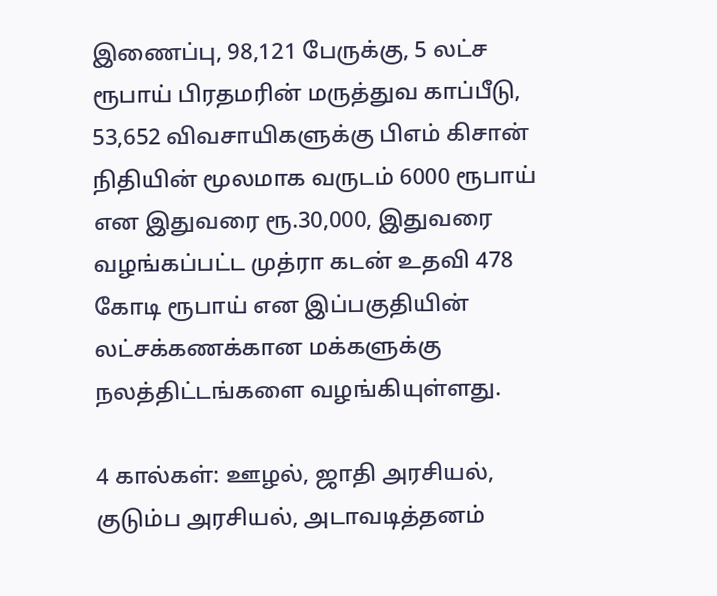இணைப்பு, 98,121 பேருக்கு, 5 லட்ச ரூபாய் பிரதமரின் மருத்துவ காப்பீடு, 53,652 விவசாயிகளுக்கு பிஎம் கிசான் நிதியின் மூலமாக வருடம் 6000 ரூபாய் என இதுவரை ரூ.30,000, இதுவரை வழங்கப்பட்ட முத்ரா கடன் உதவி 478 கோடி ரூபாய் என இப்பகுதியின் லட்சக்கணக்கான மக்களுக்கு நலத்திட்டங்களை வழங்கியுள்ளது.

4 கால்கள்: ஊழல், ஜாதி அரசியல், குடும்ப அரசியல், அடாவடித்தனம்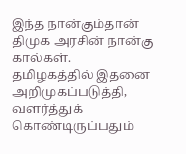இந்த நான்கும்தான் திமுக அரசின் நான்கு கால்கள். தமிழகத்தில் இதனை அறிமுகப்படுத்தி, வளர்த்துக் கொண்டிருப்பதும்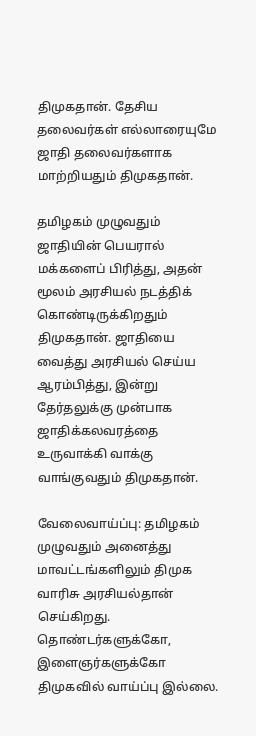திமுகதான். தேசிய தலைவர்கள் எல்லாரையுமே ஜாதி தலைவர்களாக மாற்றியதும் திமுகதான்.

தமிழகம் முழுவதும் ஜாதியின் பெயரால் மக்களைப் பிரித்து, அதன் மூலம் அரசியல் நடத்திக் கொண்டிருக்கிறதும் திமுகதான். ஜாதியை வைத்து அரசியல் செய்ய ஆரம்பித்து, இன்று தேர்தலுக்கு முன்பாக ஜாதிக்கலவரத்தை உருவாக்கி வாக்கு வாங்குவதும் திமுகதான்.

வேலைவாய்ப்பு: தமிழகம் முழுவதும் அனைத்து மாவட்டங்களிலும் திமுக வாரிசு அரசியல்தான் செய்கிறது. தொண்டர்களுக்கோ, இளைஞர்களுக்கோ திமுகவில் வாய்ப்பு இல்லை.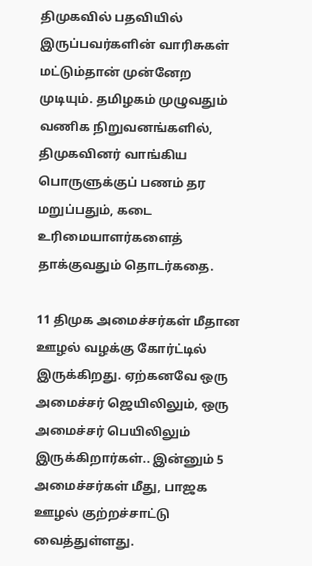திமுகவில் பதவியில் இருப்பவர்களின் வாரிசுகள் மட்டும்தான் முன்னேற முடியும். தமிழகம் முழுவதும் வணிக நிறுவனங்களில், திமுகவினர் வாங்கிய பொருளுக்குப் பணம் தர மறுப்பதும், கடை உரிமையாளர்களைத் தாக்குவதும் தொடர்கதை.

11 திமுக அமைச்சர்கள் மீதான ஊழல் வழக்கு கோர்ட்டில் இருக்கிறது. ஏற்கனவே ஒரு அமைச்சர் ஜெயிலிலும், ஒரு அமைச்சர் பெயிலிலும் இருக்கிறார்கள்.. இன்னும் 5 அமைச்சர்கள் மீது, பாஜக ஊழல் குற்றச்சாட்டு வைத்துள்ளது.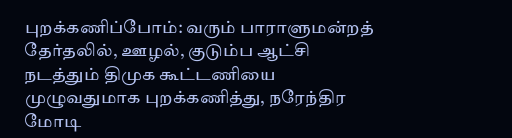புறக்கணிப்போம்: வரும் பாராளுமன்றத் தேர்தலில், ஊழல், குடும்ப ஆட்சி நடத்தும் திமுக கூட்டணியை முழுவதுமாக புறக்கணித்து, நரேந்திர மோடி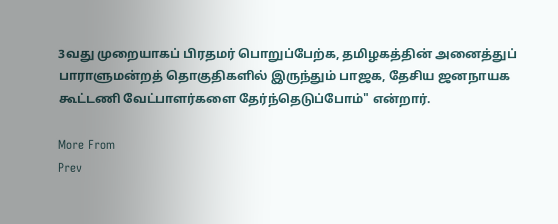3வது முறையாகப் பிரதமர் பொறுப்பேற்க, தமிழகத்தின் அனைத்துப் பாராளுமன்றத் தொகுதிகளில் இருந்தும் பாஜக, தேசிய ஜனநாயக கூட்டணி வேட்பாளர்களை தேர்ந்தெடுப்போம்" என்றார்.

More From
Prev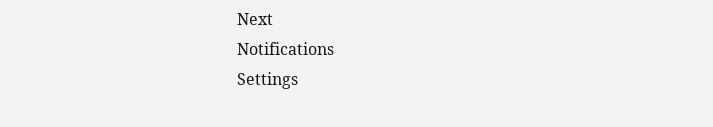Next
Notifications
Settings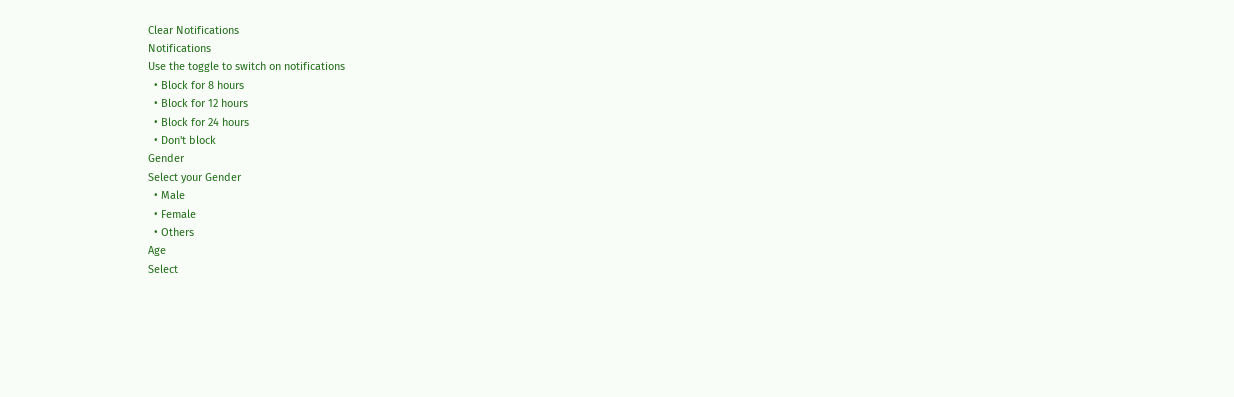Clear Notifications
Notifications
Use the toggle to switch on notifications
  • Block for 8 hours
  • Block for 12 hours
  • Block for 24 hours
  • Don't block
Gender
Select your Gender
  • Male
  • Female
  • Others
Age
Select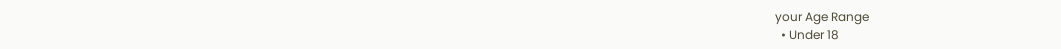your Age Range
  • Under 18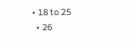• 18 to 25
  • 26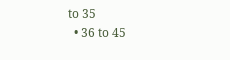to 35
  • 36 to 45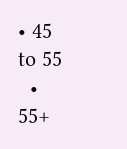• 45 to 55
  • 55+